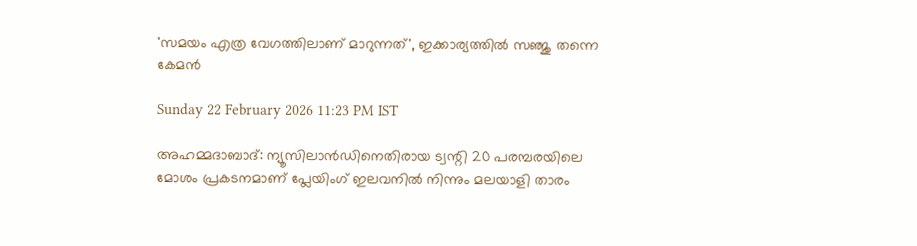'സമയം എത്ര വേഗത്തിലാണ് മാറുന്നത്', ഇക്കാര്യത്തില്‍ സഞ്ജു തന്നെ കേമന്‍

Sunday 22 February 2026 11:23 PM IST

അഹമ്മദാബാദ്: ന്യൂസിലാന്‍ഡിനെതിരായ ട്വന്റി 20 പരമ്പരയിലെ മോശം പ്രകടനമാണ് പ്ലേയിംഗ് ഇലവനില്‍ നിന്നും മലയാളി താരം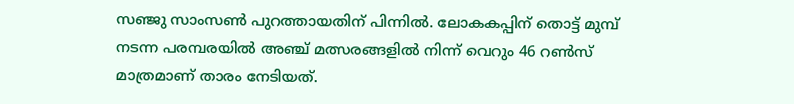സഞ്ജു സാംസണ്‍ പുറത്തായതിന് പിന്നില്‍. ലോകകപ്പിന് തൊട്ട് മുമ്പ് നടന്ന പരമ്പരയില്‍ അഞ്ച് മത്സരങ്ങളില്‍ നിന്ന് വെറും 46 റണ്‍സ് മാത്രമാണ് താരം നേടിയത്.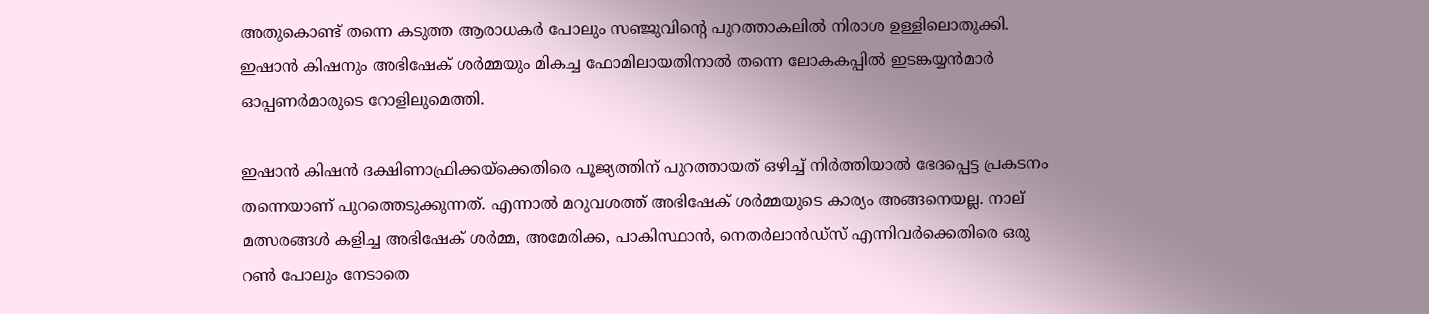അതുകൊണ്ട് തന്നെ കടുത്ത ആരാധകര്‍ പോലും സഞ്ജുവിന്റെ പുറത്താകലില്‍ നിരാശ ഉള്ളിലൊതുക്കി. ഇഷാന്‍ കിഷനും അഭിഷേക് ശര്‍മ്മയും മികച്ച ഫോമിലായതിനാല്‍ തന്നെ ലോകകപ്പില്‍ ഇടങ്കയ്യന്‍മാര്‍ ഓപ്പണര്‍മാരുടെ റോളിലുമെത്തി.

ഇഷാന്‍ കിഷന്‍ ദക്ഷിണാഫ്രിക്കയ്‌ക്കെതിരെ പൂജ്യത്തിന് പുറത്തായത് ഒഴിച്ച് നിര്‍ത്തിയാല്‍ ഭേദപ്പെട്ട പ്രകടനം തന്നെയാണ് പുറത്തെടുക്കുന്നത്. എന്നാല്‍ മറുവശത്ത് അഭിഷേക് ശര്‍മ്മയുടെ കാര്യം അങ്ങനെയല്ല. നാല് മത്സരങ്ങള്‍ കളിച്ച അഭിഷേക് ശര്‍മ്മ, അമേരിക്ക, പാകിസ്ഥാന്‍, നെതര്‍ലാന്‍ഡ്‌സ് എന്നിവര്‍ക്കെതിരെ ഒരു റണ്‍ പോലും നേടാതെ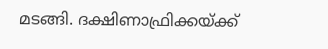മടങ്ങി. ദക്ഷിണാഫ്രിക്കയ്ക്ക്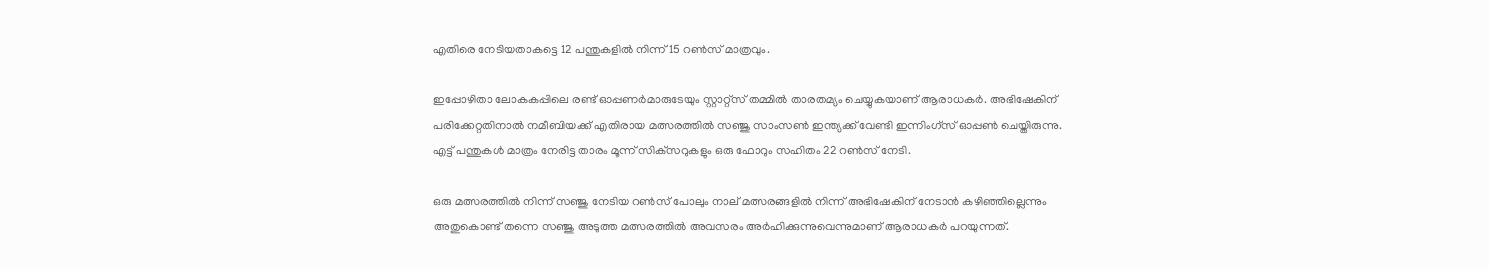എതിരെ നേടിയതാകട്ടെ 12 പന്തുകളില്‍ നിന്ന് 15 റണ്‍സ് മാത്രവും.

ഇപ്പോഴിതാ ലോകകപ്പിലെ രണ്ട് ഓപ്പണര്‍മാരുടേയും സ്റ്റാറ്റ്‌സ് തമ്മില്‍ താരതമ്യം ചെയ്യുകയാണ് ആരാധകര്‍. അഭിഷേകിന് പരിക്കേറ്റതിനാല്‍ നമീബിയക്ക് എതിരായ മത്സരത്തില്‍ സഞ്ജു സാംസണ്‍ ഇന്ത്യക്ക് വേണ്ടി ഇന്നിംഗ്‌സ് ഓപ്പണ്‍ ചെയ്തിരുന്നു. എട്ട് പന്തുകള്‍ മാത്രം നേരിട്ട താരം മൂന്ന് സിക്‌സറുകളും ഒരു ഫോറും സഹിതം 22 റണ്‍സ് നേടി.

ഒരു മത്സരത്തില്‍ നിന്ന് സഞ്ജു നേടിയ റണ്‍സ് പോലും നാല് മത്സരങ്ങളില്‍ നിന്ന് അഭിഷേകിന് നേടാന്‍ കഴിഞ്ഞില്ലെന്നും അതുകൊണ്ട് തന്നെ സഞ്ജു അടുത്ത മത്സരത്തില്‍ അവസരം അര്‍ഹിക്കുന്നുവെന്നുമാണ് ആരാധകര്‍ പറയുന്നത്.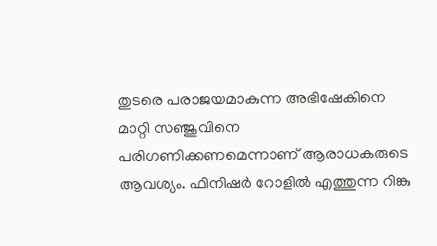തുടരെ പരാജയമാകുന്ന അഭിഷേകിനെ മാറ്റി സഞ്ജുവിനെ പരിഗണിക്കണമെന്നാണ് ആരാധകരുടെ ആവശ്യം. ഫിനിഷര്‍ റോളില്‍ എത്തുന്ന റിങ്കു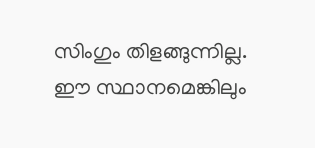സിംഗും തിളങ്ങുന്നില്ല. ഈ സ്ഥാനമെങ്കിലും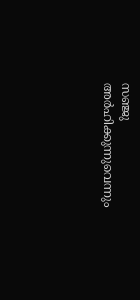സഞ്ജു അര്‍ഹിക്കുന്നുവെന്നും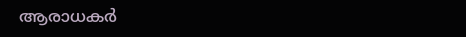ആരാധകര്‍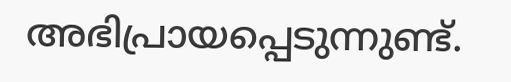അഭിപ്രായപ്പെടുന്നുണ്ട്.